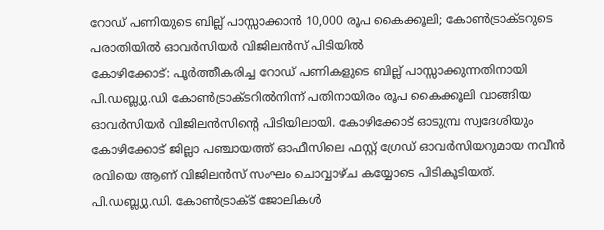റോഡ് പണിയുടെ ബില്ല് പാസ്സാക്കാൻ 10,000 രൂപ കൈക്കൂലി; കോൺട്രാക്ടറുടെ പരാതിയിൽ ഓവർസിയർ വിജിലൻസ് പിടിയിൽ
കോഴിക്കോട്: പൂർത്തീകരിച്ച റോഡ് പണികളുടെ ബില്ല് പാസ്സാക്കുന്നതിനായി പി.ഡബ്ല്യു.ഡി കോൺട്രാക്ടറിൽനിന്ന് പതിനായിരം രൂപ കൈക്കൂലി വാങ്ങിയ ഓവർസിയർ വിജിലൻസിന്റെ പിടിയിലായി. കോഴിക്കോട് ഓടുമ്പ്ര സ്വദേശിയും കോഴിക്കോട് ജില്ലാ പഞ്ചായത്ത് ഓഫീസിലെ ഫസ്റ്റ് ഗ്രേഡ് ഓവർസിയറുമായ നവീൻ രവിയെ ആണ് വിജിലൻസ് സംഘം ചൊവ്വാഴ്ച കയ്യോടെ പിടികൂടിയത്.
പി.ഡബ്ല്യു.ഡി. കോൺട്രാക്ട് ജോലികൾ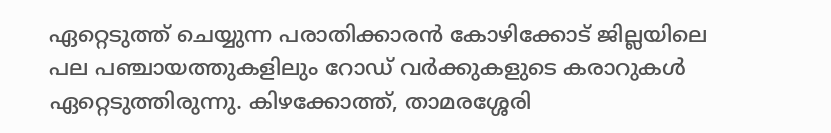ഏറ്റെടുത്ത് ചെയ്യുന്ന പരാതിക്കാരൻ കോഴിക്കോട് ജില്ലയിലെ പല പഞ്ചായത്തുകളിലും റോഡ് വർക്കുകളുടെ കരാറുകൾ ഏറ്റെടുത്തിരുന്നു. കിഴക്കോത്ത്, താമരശ്ശേരി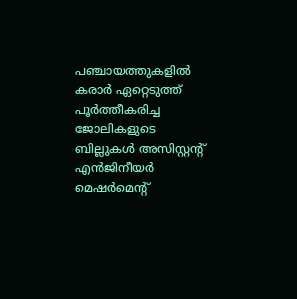പഞ്ചായത്തുകളിൽ കരാർ ഏറ്റെടുത്ത് പൂർത്തീകരിച്ച ജോലികളുടെ ബില്ലുകൾ അസിസ്റ്റന്റ് എൻജിനീയർ മെഷർമെൻ്റ്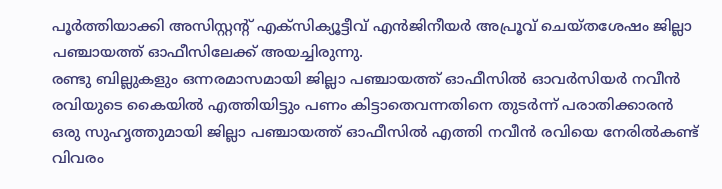പൂർത്തിയാക്കി അസിസ്റ്റന്റ് എക്സിക്യൂട്ടീവ് എൻജിനീയർ അപ്രൂവ് ചെയ്തശേഷം ജില്ലാ പഞ്ചായത്ത് ഓഫീസിലേക്ക് അയച്ചിരുന്നു.
രണ്ടു ബില്ലുകളും ഒന്നരമാസമായി ജില്ലാ പഞ്ചായത്ത് ഓഫീസിൽ ഓവർസിയർ നവീൻ രവിയുടെ കൈയിൽ എത്തിയിട്ടും പണം കിട്ടാതെവന്നതിനെ തുടർന്ന് പരാതിക്കാരൻ ഒരു സുഹൃത്തുമായി ജില്ലാ പഞ്ചായത്ത് ഓഫീസിൽ എത്തി നവീൻ രവിയെ നേരിൽകണ്ട് വിവരം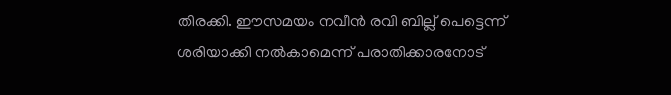തിരക്കി. ഈസമയം നവീൻ രവി ബില്ല് പെട്ടെന്ന് ശരിയാക്കി നൽകാമെന്ന് പരാതിക്കാരനോട്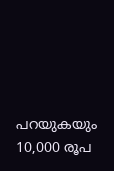പറയുകയും 10,000 രൂപ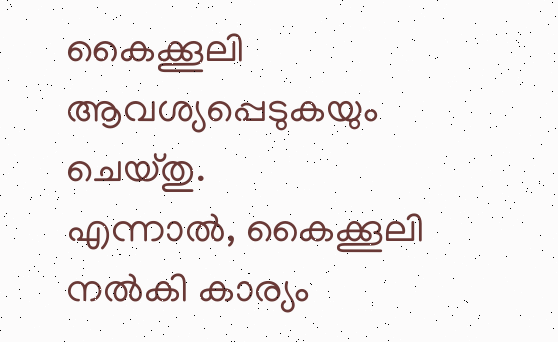കൈക്കൂലി ആവശ്യപ്പെടുകയും ചെയ്തു.
എന്നാൽ, കൈക്കൂലി നൽകി കാര്യം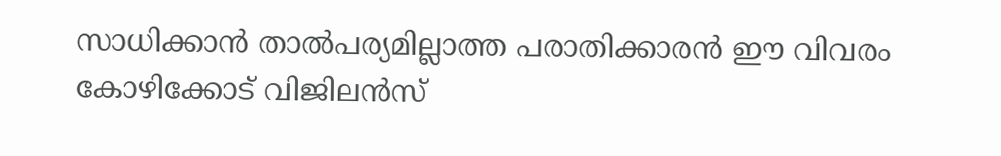സാധിക്കാൻ താൽപര്യമില്ലാത്ത പരാതിക്കാരൻ ഈ വിവരം കോഴിക്കോട് വിജിലൻസ്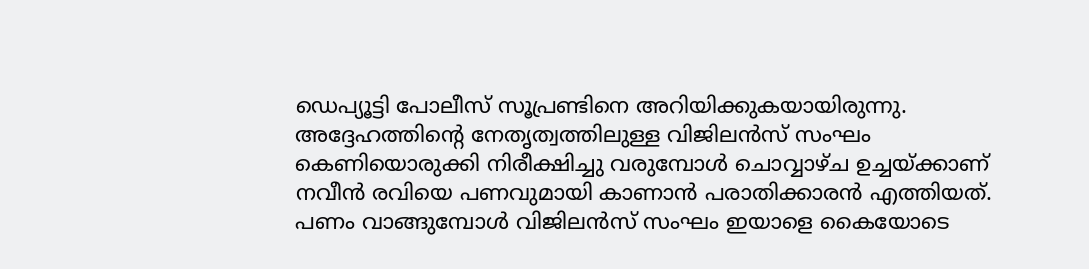ഡെപ്യൂട്ടി പോലീസ് സൂപ്രണ്ടിനെ അറിയിക്കുകയായിരുന്നു. അദ്ദേഹത്തിന്റെ നേതൃത്വത്തിലുള്ള വിജിലൻസ് സംഘം കെണിയൊരുക്കി നിരീക്ഷിച്ചു വരുമ്പോൾ ചൊവ്വാഴ്ച ഉച്ചയ്ക്കാണ് നവീൻ രവിയെ പണവുമായി കാണാൻ പരാതിക്കാരൻ എത്തിയത്. പണം വാങ്ങുമ്പോൾ വിജിലൻസ് സംഘം ഇയാളെ കൈയോടെ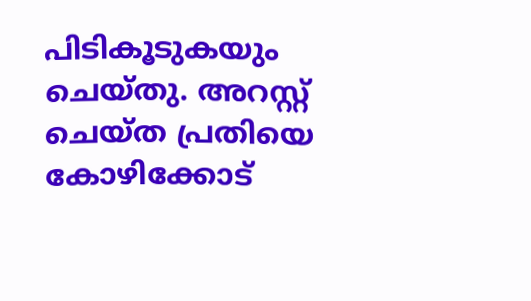പിടികൂടുകയും ചെയ്തു. അറസ്റ്റ് ചെയ്ത പ്രതിയെ കോഴിക്കോട്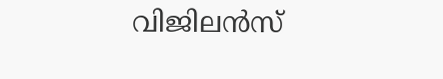വിജിലൻസ്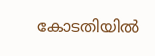കോടതിയിൽ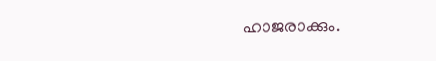ഹാജരാക്കും.